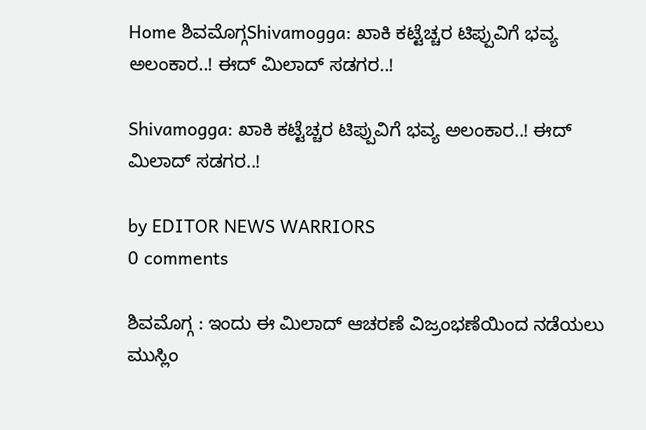Home ಶಿವಮೊಗ್ಗShivamogga: ಖಾಕಿ ಕಟ್ಟೆಚ್ಚರ ಟಿಪ್ಪುವಿಗೆ ಭವ್ಯ ಅಲಂಕಾರ..! ಈದ್ ಮಿಲಾದ್ ಸಡಗರ..!

Shivamogga: ಖಾಕಿ ಕಟ್ಟೆಚ್ಚರ ಟಿಪ್ಪುವಿಗೆ ಭವ್ಯ ಅಲಂಕಾರ..! ಈದ್ ಮಿಲಾದ್ ಸಡಗರ..!

by EDITOR NEWS WARRIORS
0 comments

ಶಿವಮೊಗ್ಗ : ಇಂದು ಈ ಮಿಲಾದ್ ಆಚರಣೆ ವಿಜ್ರಂಭಣೆಯಿಂದ ನಡೆಯಲು ಮುಸ್ಲಿಂ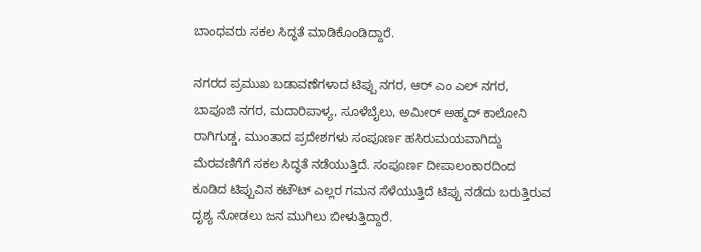ಬಾಂಧವರು ಸಕಲ ಸಿದ್ಧತೆ ಮಾಡಿಕೊಂಡಿದ್ದಾರೆ.

ನಗರದ ಪ್ರಮುಖ ಬಡಾವಣೆಗಳಾದ ಟಿಪ್ಪು ನಗರ, ಆರ್ ಎಂ ಎಲ್ ನಗರ, ಬಾಪೂಜಿ ನಗರ, ಮದಾರಿಪಾಳ್ಯ, ಸೂಳೆಬೈಲು, ಅಮೀರ್ ಅಹ್ಮದ್ ಕಾಲೋನಿ ರಾಗಿಗುಡ್ಡ, ಮುಂತಾದ ಪ್ರದೇಶಗಳು ಸಂಪೂರ್ಣ ಹಸಿರುಮಯವಾಗಿದ್ದು ಮೆರವಣಿಗೆಗೆ ಸಕಲ ಸಿದ್ಧತೆ ನಡೆಯುತ್ತಿದೆ. ಸಂಪೂರ್ಣ ದೀಪಾಲಂಕಾರದಿಂದ ಕೂಡಿದ ಟಿಪ್ಪುವಿನ ಕಟೌಟ್ ಎಲ್ಲರ ಗಮನ ಸೆಳೆಯುತ್ತಿದೆ ಟಿಪ್ಪು ನಡೆದು ಬರುತ್ತಿರುವ ದೃಶ್ಯ ನೋಡಲು ಜನ ಮುಗಿಲು ಬೀಳುತ್ತಿದ್ದಾರೆ.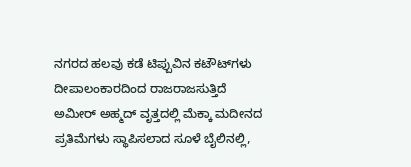ನಗರದ ಹಲವು ಕಡೆ ಟಿಪ್ಪುವಿನ ಕಟೌಟ್‌ಗಳು ದೀಪಾಲಂಕಾರದಿಂದ ರಾಜರಾಜಸುತ್ತಿದೆ ಅಮೀರ್ ಅಹ್ಮದ್ ವೃತ್ತದಲ್ಲಿ ಮೆಕ್ಕಾ ಮದೀನದ ಪ್ರತಿಮೆಗಳು ಸ್ಥಾಪಿಸಲಾದ ಸೂಳೆ ಬೈಲಿನಲ್ಲಿ,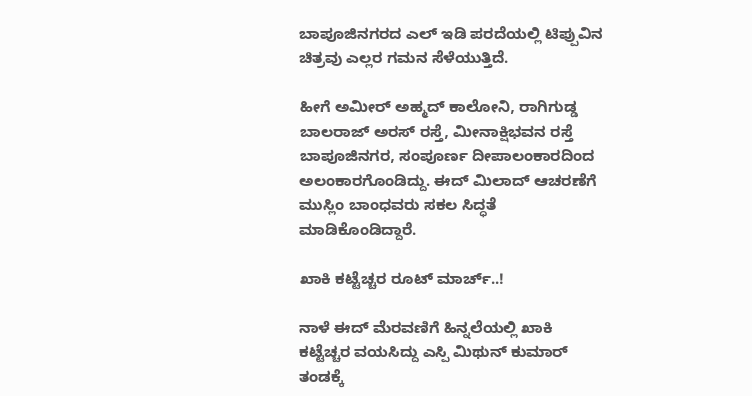ಬಾಪೂಜಿನಗರದ ಎಲ್ ಇಡಿ ಪರದೆಯಲ್ಲಿ ಟಿಪ್ಪುವಿನ ಚಿತ್ರವು ಎಲ್ಲರ ಗಮನ ಸೆಳೆಯುತ್ತಿದೆ.

ಹೀಗೆ ಅಮೀರ್ ಅಹ್ಮದ್ ಕಾಲೋನಿ, ರಾಗಿಗುಡ್ಡ ಬಾಲರಾಜ್ ಅರಸ್ ರಸ್ತೆ, ಮೀನಾಕ್ಷಿಭವನ ರಸ್ತೆ ಬಾಪೂಜಿನಗರ, ಸಂಪೂರ್ಣ ದೀಪಾಲಂಕಾರದಿಂದ ಅಲಂಕಾರಗೊಂಡಿದ್ದು. ಈದ್ ಮಿಲಾದ್ ಆಚರಣೆಗೆ ಮುಸ್ಲಿಂ ಬಾಂಧವರು ಸಕಲ ಸಿದ್ಧತೆ ಮಾಡಿಕೊಂಡಿದ್ದಾರೆ.

ಖಾಕಿ ಕಟ್ಟೆಚ್ಚರ ರೂಟ್ ಮಾರ್ಚ್..!

ನಾಳೆ ಈದ್ ಮೆರವಣಿಗೆ ಹಿನ್ನಲೆಯಲ್ಲಿ ಖಾಕಿ ಕಟ್ಟೆಚ್ಚರ ವಯಸಿದ್ದು ಎಸ್ಪಿ ಮಿಥುನ್ ಕುಮಾರ್ ತಂಡಕ್ಕೆ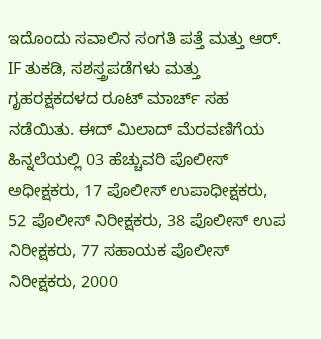ಇದೊಂದು ಸವಾಲಿನ ಸಂಗತಿ ಪತ್ತೆ ಮತ್ತು ಆರ್. IF ತುಕಡಿ, ಸಶಸ್ತ್ರಪಡೆಗಳು ಮತ್ತು ಗೃಹರಕ್ಷಕದಳದ ರೂಟ್ ಮಾರ್ಚ್ ಸಹ ನಡೆಯಿತು. ಈದ್ ಮಿಲಾದ್ ಮೆರವಣಿಗೆಯ ಹಿನ್ನಲೆಯಲ್ಲಿ 03 ಹೆಚ್ಚುವರಿ ಪೊಲೀಸ್ ಅಧೀಕ್ಷಕರು, 17 ಪೊಲೀಸ್ ಉಪಾಧೀಕ್ಷಕರು, 52 ಪೊಲೀಸ್ ನಿರೀಕ್ಷಕರು, 38 ಪೊಲೀಸ್ ಉಪ ನಿರೀಕ್ಷಕರು, 77 ಸಹಾಯಕ ಪೊಲೀಸ್ ನಿರೀಕ್ಷಕರು, 2000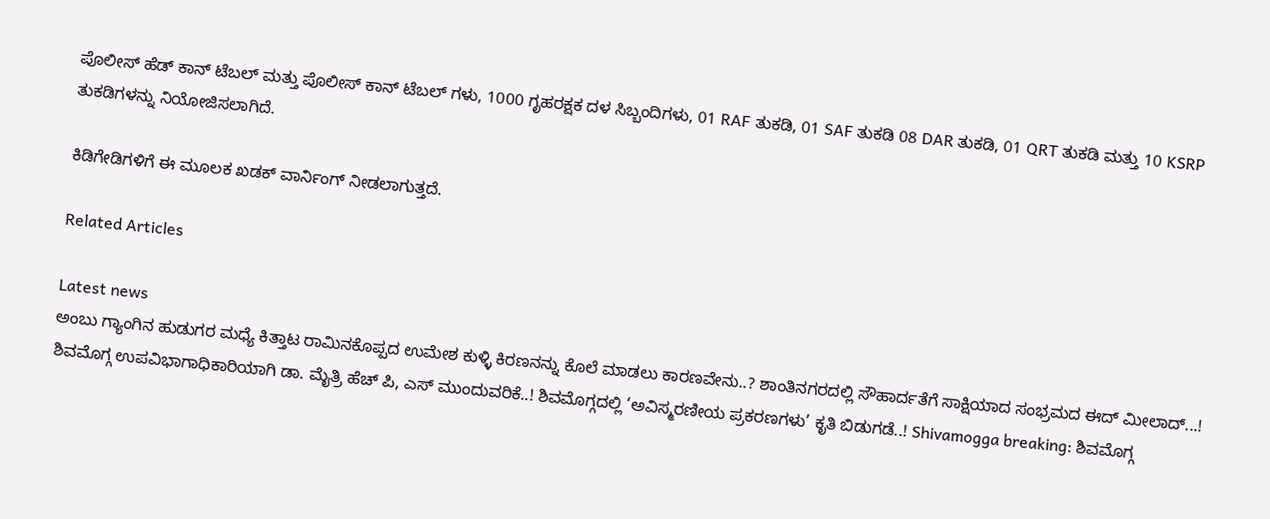ಪೊಲೀಸ್ ಹೆಡ್ ಕಾನ್ ಟೆಬಲ್ ಮತ್ತು ಪೊಲೀಸ್ ಕಾನ್ ಟೆಬಲ್ ಗಳು, 1000 ಗೃಹರಕ್ಷಕ ದಳ ಸಿಬ್ಬಂದಿಗಳು, 01 RAF ತುಕಡಿ, 01 SAF ತುಕಡಿ 08 DAR ತುಕಡಿ, 01 QRT ತುಕಡಿ ಮತ್ತು 10 KSRP ತುಕಡಿಗಳನ್ನು ನಿಯೋಜಿಸಲಾಗಿದೆ.

ಕಿಡಿಗೇಡಿಗಳಿಗೆ ಈ ಮೂಲಕ ಖಡಕ್ ವಾರ್ನಿಂಗ್ ನೀಡಲಾಗುತ್ತದೆ.

Related Articles

Latest news
ಅಂಬು ಗ್ಯಾಂಗಿನ ಹುಡುಗರ ಮಧ್ಯೆ ಕಿತ್ತಾಟ ರಾಮಿನಕೊಪ್ಪದ ಉಮೇಶ ಕುಳ್ಳಿ ಕಿರಣನನ್ನು ಕೊಲೆ ಮಾಡಲು ಕಾರಣವೇನು..? ಶಾಂತಿನಗರದಲ್ಲಿ ಸೌಹಾರ್ದತೆಗೆ ಸಾಕ್ಷಿಯಾದ ಸಂಭ್ರಮದ ಈದ್ ಮೀಲಾದ್...! ಶಿವಮೊಗ್ಗ ಉಪವಿಭಾಗಾಧಿಕಾರಿಯಾಗಿ ಡಾ. ಮೈತ್ರಿ ಹೆಚ್ ಪಿ, ಎಸ್ ಮುಂದುವರಿಕೆ..! ಶಿವಮೊಗ್ಗದಲ್ಲಿ ‘ಅವಿಸ್ಮರಣೀಯ ಪ್ರಕರಣಗಳು’ ಕೃತಿ ಬಿಡುಗಡೆ..! Shivamogga breaking: ಶಿವಮೊಗ್ಗ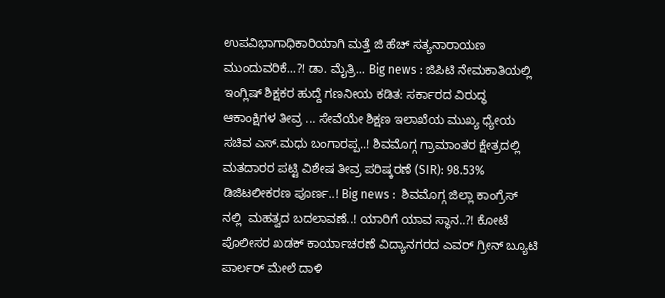ಉಪವಿಭಾಗಾಧಿಕಾರಿಯಾಗಿ ಮತ್ತೆ ಜಿ ಹೆಚ್ ಸತ್ಯನಾರಾಯಣ ಮುಂದುವರಿಕೆ...?! ಡಾ. ಮೈತ್ರಿ... Big news : ಜಿಪಿಟಿ ನೇಮಕಾತಿಯಲ್ಲಿ ಇಂಗ್ಲಿಷ್ ಶಿಕ್ಷಕರ ಹುದ್ದೆ ಗಣನೀಯ ಕಡಿತ: ಸರ್ಕಾರದ ವಿರುದ್ಧ ಆಕಾಂಕ್ಷಿಗಳ ತೀವ್ರ ... ಸೇವೆಯೇ ಶಿಕ್ಷಣ ಇಲಾಖೆಯ ಮುಖ್ಯ ಧ್ಯೇಯ ಸಚಿವ ಎಸ್.ಮಧು ಬಂಗಾರಪ್ಪ..! ಶಿವಮೊಗ್ಗ ಗ್ರಾಮಾಂತರ ಕ್ಷೇತ್ರದಲ್ಲಿ ಮತದಾರರ ಪಟ್ಟಿ ವಿಶೇಷ ತೀವ್ರ ಪರಿಷ್ಕರಣೆ (SIR): 98.53% ಡಿಜಿಟಲೀಕರಣ ಪೂರ್ಣ..! Big news :  ಶಿವಮೊಗ್ಗ ಜಿಲ್ಲಾ ಕಾಂಗ್ರೆಸ್ ನಲ್ಲಿ  ಮಹತ್ವದ ಬದಲಾವಣೆ..! ಯಾರಿಗೆ ಯಾವ ಸ್ಥಾನ..?! ಕೋಟೆ ಪೊಲೀಸರ ಖಡಕ್ ಕಾರ್ಯಾಚರಣೆ ವಿದ್ಯಾನಗರದ ಎವರ್ ಗ್ರೀನ್ ಬ್ಯೂಟಿ ಪಾರ್ಲರ್ ಮೇಲೆ ದಾಳಿ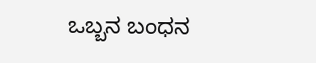ಒಬ್ಬನ ಬಂಧನ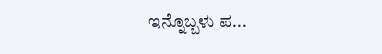ಇನ್ನೊಬ್ಬಳು ಪ...